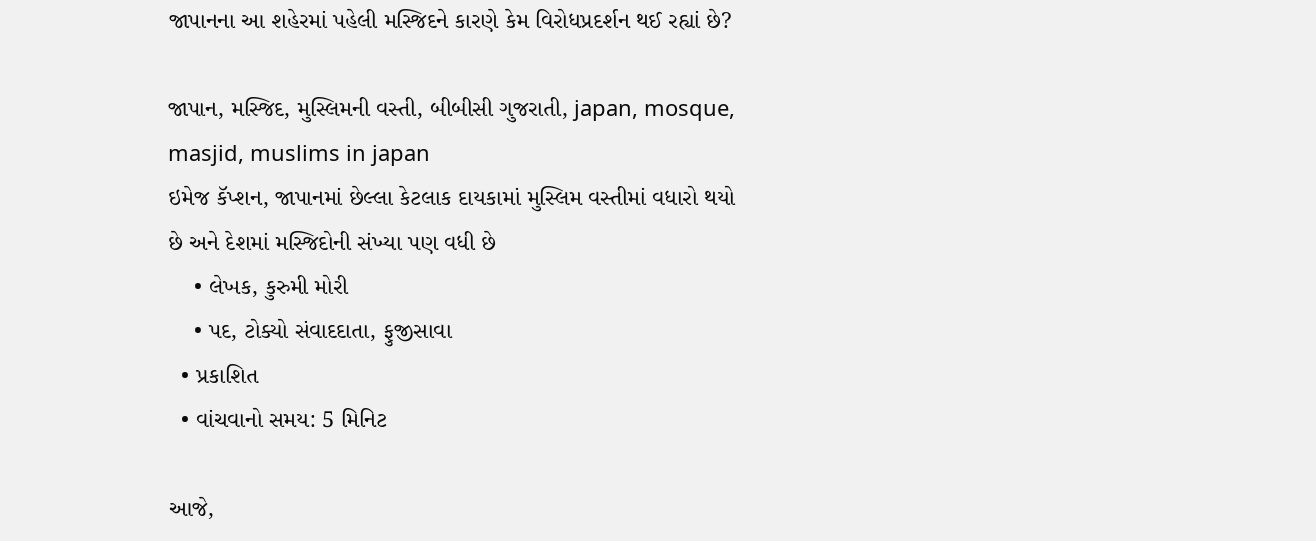જાપાનના આ શહેરમાં પહેલી મસ્જિદને કારણે કેમ વિરોધપ્રદર્શન થઈ રહ્યાં છે?

જાપાન, મસ્જિદ, મુસ્લિમની વસ્તી, બીબીસી ગુજરાતી, japan, mosque, masjid, muslims in japan
ઇમેજ કૅપ્શન, જાપાનમાં છેલ્લા કેટલાક દાયકામાં મુસ્લિમ વસ્તીમાં વધારો થયો છે અને દેશમાં મસ્જિદોની સંખ્યા પણ વધી છે
    • લેખક, કુરુમી મોરી
    • પદ, ટોક્યો સંવાદદાતા, ફુજીસાવા
  • પ્રકાશિત
  • વાંચવાનો સમય: 5 મિનિટ

આજે,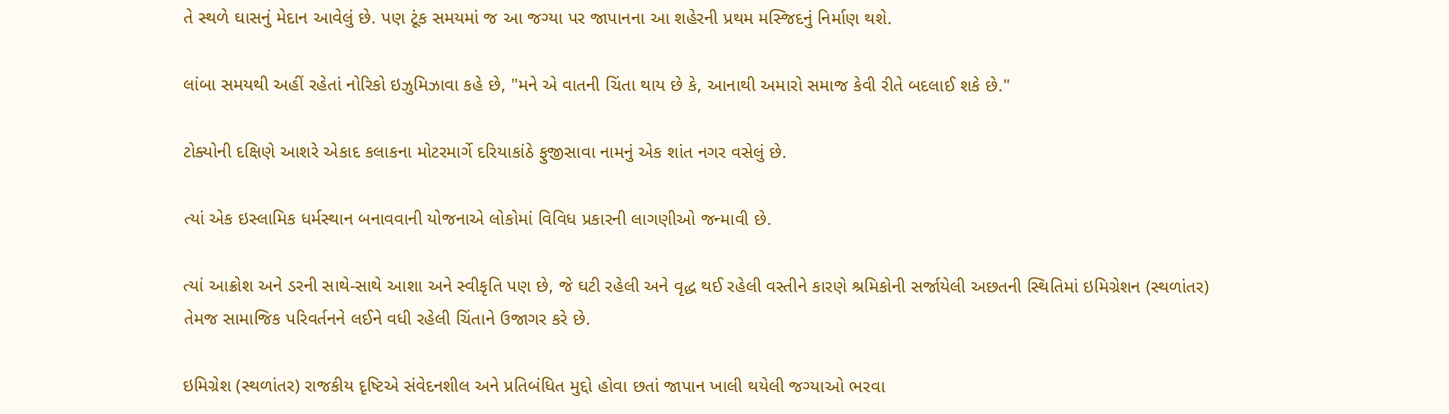તે સ્થળે ઘાસનું મેદાન આવેલું છે. પણ ટૂંક સમયમાં જ આ જગ્યા પર જાપાનના આ શહેરની પ્રથમ મસ્જિદનું નિર્માણ થશે.

લાંબા સમયથી અહીં રહેતાં નોરિકો ઇઝુમિઝાવા કહે છે, "મને એ વાતની ચિંતા થાય છે કે, આનાથી અમારો સમાજ કેવી રીતે બદલાઈ શકે છે."

ટોક્યોની દક્ષિણે આશરે એકાદ કલાકના મોટરમાર્ગે દરિયાકાંઠે ફુજીસાવા નામનું એક શાંત નગર વસેલું છે.

ત્યાં એક ઇસ્લામિક ધર્મસ્થાન બનાવવાની યોજનાએ લોકોમાં વિવિધ પ્રકારની લાગણીઓ જન્માવી છે.

ત્યાં આક્રોશ અને ડરની સાથે-સાથે આશા અને સ્વીકૃતિ પણ છે, જે ઘટી રહેલી અને વૃદ્ધ થઈ રહેલી વસ્તીને કારણે શ્રમિકોની સર્જાયેલી અછતની સ્થિતિમાં ઇમિગ્રેશન (સ્થળાંતર) તેમજ સામાજિક પરિવર્તનને લઈને વધી રહેલી ચિંતાને ઉજાગર કરે છે.

ઇમિગ્રેશ (સ્થળાંતર) રાજકીય દૃષ્ટિએ સંવેદનશીલ અને પ્રતિબંધિત મુદ્દો હોવા છતાં જાપાન ખાલી થયેલી જગ્યાઓ ભરવા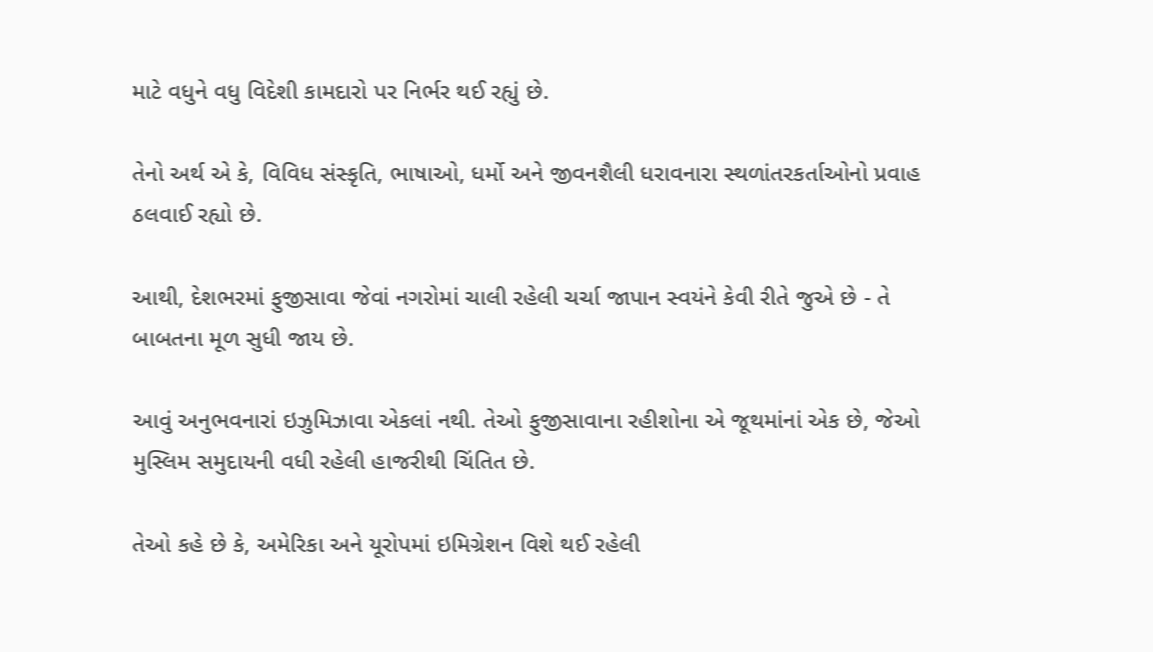માટે વધુને વધુ વિદેશી કામદારો પર નિર્ભર થઈ રહ્યું છે.

તેનો અર્થ એ કે, વિવિધ સંસ્કૃતિ, ભાષાઓ, ધર્મો અને જીવનશૈલી ધરાવનારા સ્થળાંતરકર્તાઓનો પ્રવાહ ઠલવાઈ રહ્યો છે.

આથી, દેશભરમાં ફુજીસાવા જેવાં નગરોમાં ચાલી રહેલી ચર્ચા જાપાન સ્વયંને કેવી રીતે જુએ છે - તે બાબતના મૂળ સુધી જાય છે.

આવું અનુભવનારાં ઇઝુમિઝાવા એકલાં નથી. તેઓ ફુજીસાવાના રહીશોના એ જૂથમાંનાં એક છે, જેઓ મુસ્લિમ સમુદાયની વધી રહેલી હાજરીથી ચિંતિત છે.

તેઓ કહે છે કે, અમેરિકા અને યૂરોપમાં ઇમિગ્રેશન વિશે થઈ રહેલી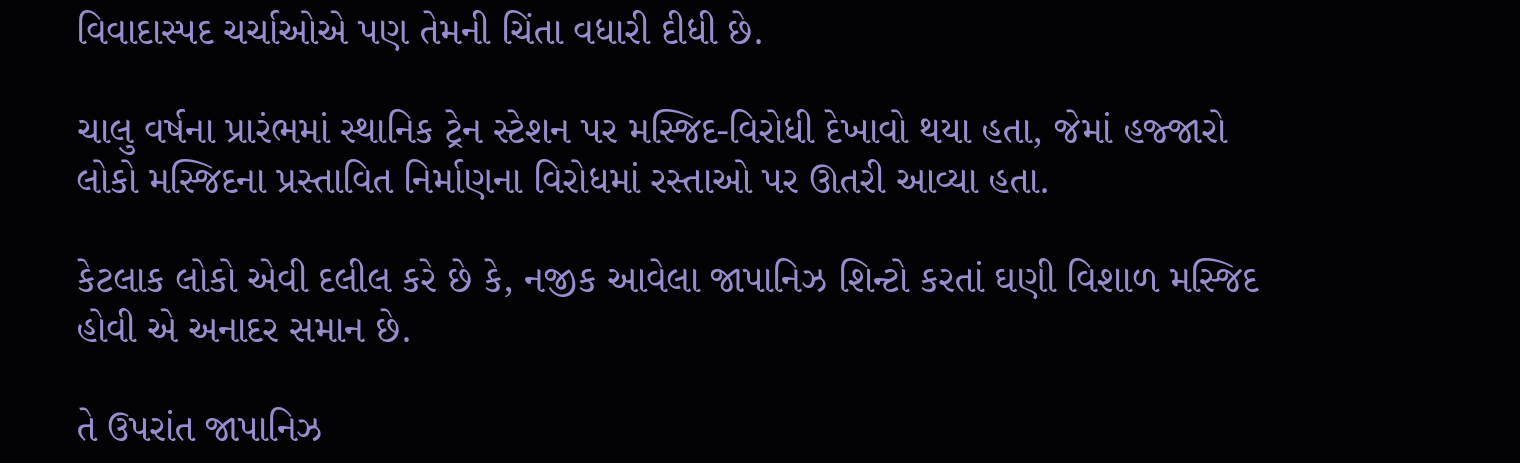વિવાદાસ્પદ ચર્ચાઓએ પણ તેમની ચિંતા વધારી દીધી છે.

ચાલુ વર્ષના પ્રારંભમાં સ્થાનિક ટ્રેન સ્ટેશન પર મસ્જિદ-વિરોધી દેખાવો થયા હતા, જેમાં હજ્જારો લોકો મસ્જિદના પ્રસ્તાવિત નિર્માણના વિરોધમાં રસ્તાઓ પર ઊતરી આવ્યા હતા.

કેટલાક લોકો એવી દલીલ કરે છે કે, નજીક આવેલા જાપાનિઝ શિન્ટો કરતાં ઘણી વિશાળ મસ્જિદ હોવી એ અનાદર સમાન છે.

તે ઉપરાંત જાપાનિઝ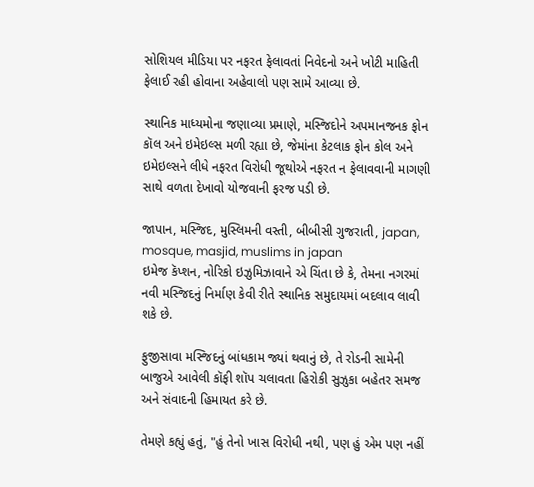સોશિયલ મીડિયા પર નફરત ફેલાવતાં નિવેદનો અને ખોટી માહિતી ફેલાઈ રહી હોવાના અહેવાલો પણ સામે આવ્યા છે.

સ્થાનિક માધ્યમોના જણાવ્યા પ્રમાણે, મસ્જિદોને અપમાનજનક ફોન કૉલ અને ઇમેઇલ્સ મળી રહ્યા છે, જેમાંના કેટલાક ફોન કોલ અને ઇમેઇલ્સને લીધે નફરત વિરોધી જૂથોએ નફરત ન ફેલાવવાની માગણી સાથે વળતા દેખાવો યોજવાની ફરજ પડી છે.

જાપાન, મસ્જિદ, મુસ્લિમની વસ્તી, બીબીસી ગુજરાતી, japan, mosque, masjid, muslims in japan
ઇમેજ કૅપ્શન, નોરિકો ઇઝુમિઝાવાને એ ચિંતા છે કે, તેમના નગરમાં નવી મસ્જિદનું નિર્માણ કેવી રીતે સ્થાનિક સમુદાયમાં બદલાવ લાવી શકે છે.

ફુજીસાવા મસ્જિદનું બાંધકામ જ્યાં થવાનું છે, તે રોડની સામેની બાજુએ આવેલી કૉફી શૉપ ચલાવતા હિરોકી સુઝુકા બહેતર સમજ અને સંવાદની હિમાયત કરે છે.

તેમણે કહ્યું હતું, "હું તેનો ખાસ વિરોધી નથી, પણ હું એમ પણ નહીં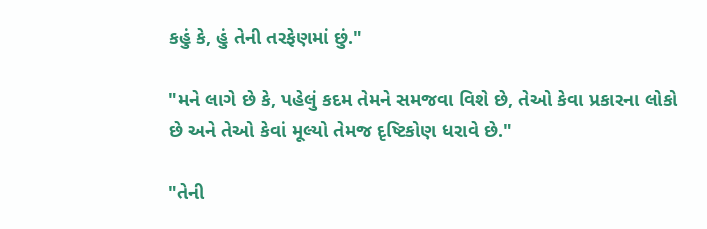કહું કે, હું તેની તરફેણમાં છું."

"મને લાગે છે કે, પહેલું કદમ તેમને સમજવા વિશે છે, તેઓ કેવા પ્રકારના લોકો છે અને તેઓ કેવાં મૂલ્યો તેમજ દૃષ્ટિકોણ ધરાવે છે."

"તેની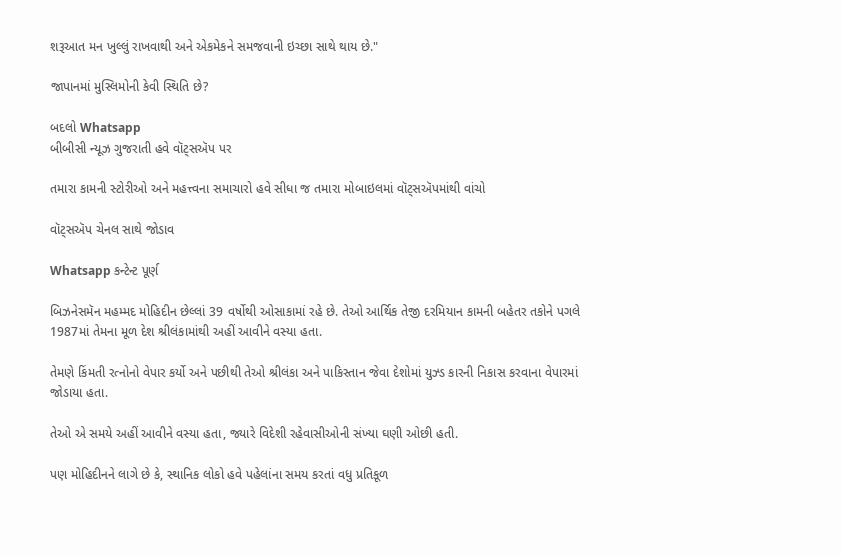શરૂઆત મન ખુલ્લું રાખવાથી અને એકમેકને સમજવાની ઇચ્છા સાથે થાય છે."

જાપાનમાં મુસ્લિમોની કેવી સ્થિતિ છે?

બદલો Whatsapp
બીબીસી ન્યૂઝ ગુજરાતી હવે વૉટ્સઍપ પર

તમારા કામની સ્ટોરીઓ અને મહત્ત્વના સમાચારો હવે સીધા જ તમારા મોબાઇલમાં વૉટ્સઍપમાંથી વાંચો

વૉટ્સઍપ ચેનલ સાથે જોડાવ

Whatsapp કન્ટેન્ટ પૂર્ણ

બિઝનેસમૅન મહમ્મદ મોહિદીન છેલ્લાં 39 વર્ષોથી ઓસાકામાં રહે છે. તેઓ આર્થિક તેજી દરમિયાન કામની બહેતર તકોને પગલે 1987માં તેમના મૂળ દેશ શ્રીલંકામાંથી અહીં આવીને વસ્યા હતા.

તેમણે કિંમતી રત્નોનો વેપાર કર્યો અને પછીથી તેઓ શ્રીલંકા અને પાકિસ્તાન જેવા દેશોમાં યુઝ્ડ કારની નિકાસ કરવાના વેપારમાં જોડાયા હતા.

તેઓ એ સમયે અહીં આવીને વસ્યા હતા, જ્યારે વિદેશી રહેવાસીઓની સંખ્યા ઘણી ઓછી હતી.

પણ મોહિદીનને લાગે છે કે, સ્થાનિક લોકો હવે પહેલાંના સમય કરતાં વધુ પ્રતિકૂળ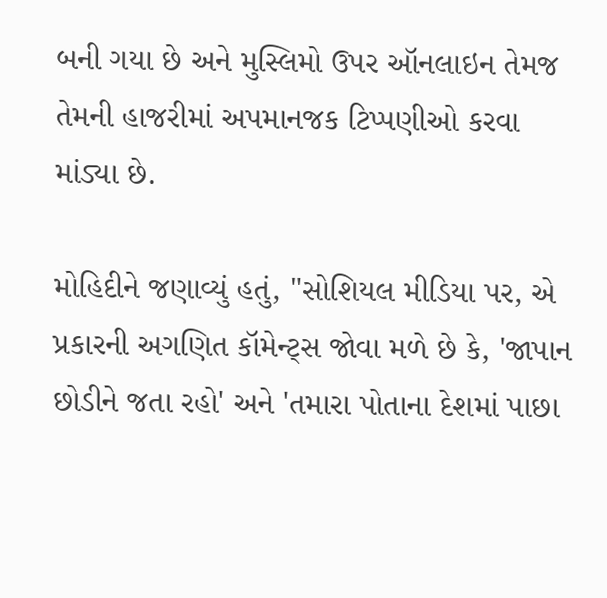બની ગયા છે અને મુસ્લિમો ઉપર ઑનલાઇન તેમજ તેમની હાજરીમાં અપમાનજક ટિપ્પણીઓ કરવા માંડ્યા છે.

મોહિદીને જણાવ્યું હતું, "સોશિયલ મીડિયા પર, એ પ્રકારની અગણિત કૉમેન્ટ્સ જોવા મળે છે કે, 'જાપાન છોડીને જતા રહો' અને 'તમારા પોતાના દેશમાં પાછા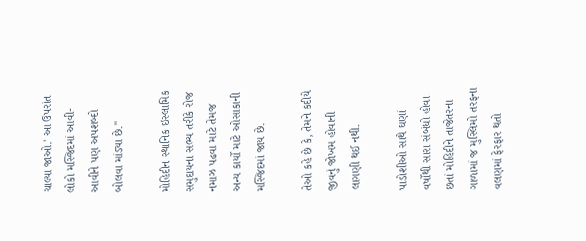ચાલ્યા જાઓ.' આ ઉપરાંત લોકો મસ્જિદમાં આવી-આવીને પણ અપશબ્દો બોલવા માંડ્યા છે."

મોહિદીન સ્થાનિક ઇસ્લામિક સમુદાયના સભ્ય તરીકે રોજ નમાઝ પઢવા માટે તેમજ અન્ય કાર્યો માટે ઓસાકાની મસ્જિદમાં જાય છે.

તેઓ કહે છે કે, તેમને કદીયે જીવનું જોખમ હોવાની લાગણી થઈ નથી.

પાડોશીઓ સાથે ઘણાં વર્ષોથી સારા સંબંધો હોવા છતાં મોહિદીને તાજેતરના ગાળામાં જ મુસ્લિમો તરફના વલણમાં ફેરફાર થતો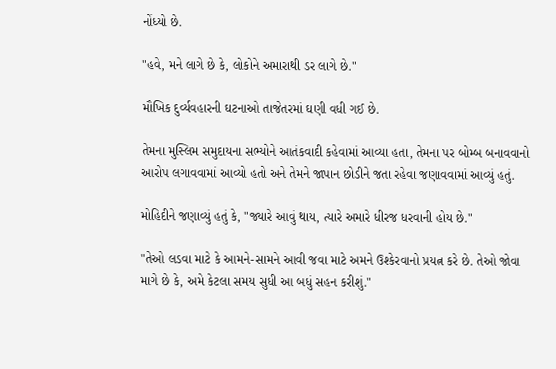નોંધ્યો છે.

"હવે, મને લાગે છે કે, લોકોને અમારાથી ડર લાગે છે."

મૌખિક દુર્વ્યવહારની ઘટનાઓ તાજેતરમાં ઘણી વધી ગઈ છે.

તેમના મુસ્લિમ સમુદાયના સભ્યોને આતંકવાદી કહેવામાં આવ્યા હતા, તેમના પર બોમ્બ બનાવવાનો આરોપ લગાવવામાં આવ્યો હતો અને તેમને જાપાન છોડીને જતા રહેવા જણાવવામાં આવ્યું હતું.

મોહિદીને જણાવ્યું હતું કે, "જ્યારે આવું થાય, ત્યારે અમારે ધીરજ ધરવાની હોય છે."

"તેઓ લડવા માટે કે આમને-સામને આવી જવા માટે અમને ઉશ્કેરવાનો પ્રયત્ન કરે છે. તેઓ જોવા માગે છે કે, અમે કેટલા સમય સુધી આ બધું સહન કરીશું."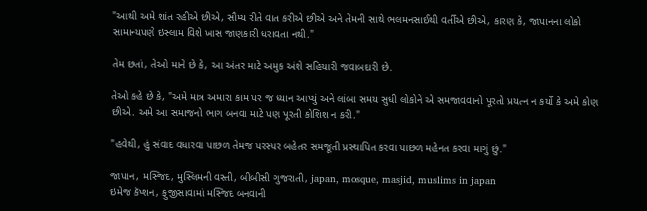"આથી અમે શાંત રહીએ છીએ, સૌમ્ય રીતે વાત કરીએ છીએ અને તેમની સાથે ભલમનસાઈથી વર્તીએ છીએ, કારણ કે, જાપાનના લોકો સામાન્યપણે ઇસ્લામ વિશે ખાસ જાણકારી ધરાવતા નથી."

તેમ છતાં, તેઓ માને છે કે, આ અંતર માટે અમુક અંશે સહિયારી જવાબદારી છે.

તેઓ કહે છે કે, "અમે માત્ર અમારા કામ પર જ ધ્યાન આપ્યું અને લાંબા સમય સુધી લોકોને એ સમજાવવાનો પૂરતો પ્રયત્ન ન કર્યો કે અમે કોણ છીએ. અમે આ સમાજનો ભાગ બનવા માટે પણ પૂરતી કોશિશ ન કરી."

"હવેથી, હું સંવાદ વધારવા પાછળ તેમજ પરસ્પર બહેતર સમજૂતી પ્રસ્થાપિત કરવા પાછળ મહેનત કરવા માગું છું."

જાપાન, મસ્જિદ, મુસ્લિમની વસ્તી, બીબીસી ગુજરાતી, japan, mosque, masjid, muslims in japan
ઇમેજ કૅપ્શન, ફુજીસાવામાં મસ્જિદ બનવાની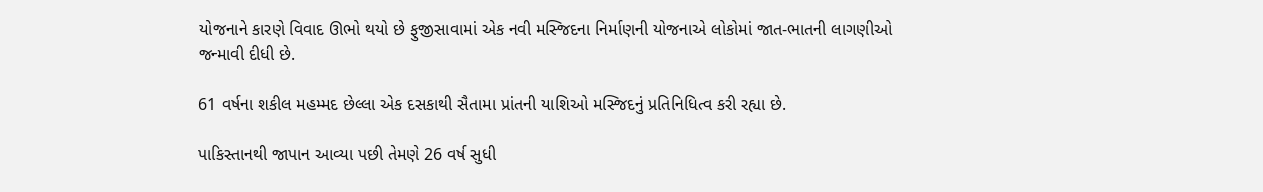યોજનાને કારણે વિવાદ ઊભો થયો છે ફુજીસાવામાં એક નવી મસ્જિદના નિર્માણની યોજનાએ લોકોમાં જાત-ભાતની લાગણીઓ જન્માવી દીધી છે.

61 વર્ષના શકીલ મહમ્મદ છેલ્લા એક દસકાથી સૈતામા પ્રાંતની યાશિઓ મસ્જિદનું પ્રતિનિધિત્વ કરી રહ્યા છે.

પાકિસ્તાનથી જાપાન આવ્યા પછી તેમણે 26 વર્ષ સુધી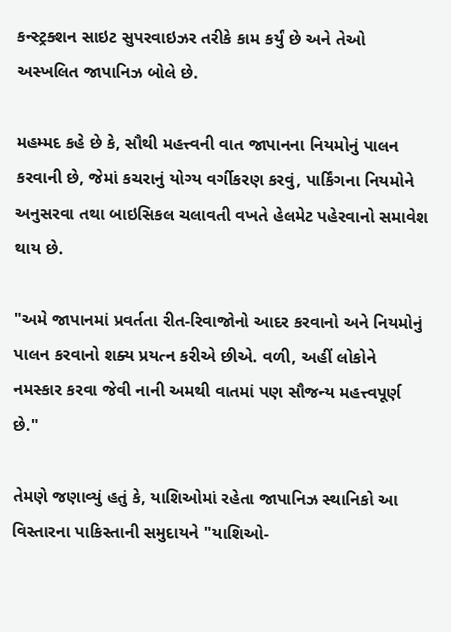કન્સ્ટ્રક્શન સાઇટ સુપરવાઇઝર તરીકે કામ કર્યું છે અને તેઓ અસ્ખલિત જાપાનિઝ બોલે છે.

મહમ્મદ કહે છે કે, સૌથી મહત્ત્વની વાત જાપાનના નિયમોનું પાલન કરવાની છે, જેમાં કચરાનું યોગ્ય વર્ગીકરણ કરવું, પાર્કિંગના નિયમોને અનુસરવા તથા બાઇસિકલ ચલાવતી વખતે હેલમેટ પહેરવાનો સમાવેશ થાય છે.

"અમે જાપાનમાં પ્રવર્તતા રીત-રિવાજોનો આદર કરવાનો અને નિયમોનું પાલન કરવાનો શક્ય પ્રયત્ન કરીએ છીએ. વળી, અહીં લોકોને નમસ્કાર કરવા જેવી નાની અમથી વાતમાં પણ સૌજન્ય મહત્ત્વપૂર્ણ છે."

તેમણે જણાવ્યું હતું કે, યાશિઓમાં રહેતા જાપાનિઝ સ્થાનિકો આ વિસ્તારના પાકિસ્તાની સમુદાયને "યાશિઓ-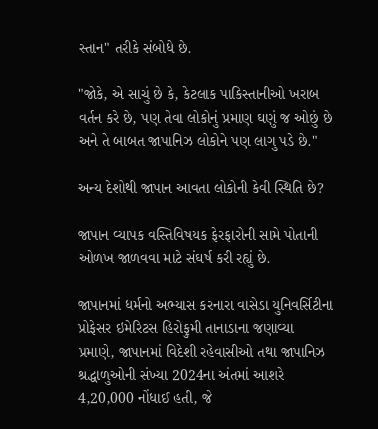સ્તાન" તરીકે સંબોધે છે.

"જોકે, એ સાચું છે કે, કેટલાક પાકિસ્તાનીઓ ખરાબ વર્તન કરે છે, પણ તેવા લોકોનું પ્રમાણ ઘણું જ ઓછું છે અને તે બાબત જાપાનિઝ લોકોને પણ લાગુ પડે છે."

અન્ય દેશોથી જાપાન આવતા લોકોની કેવી સ્થિતિ છે?

જાપાન વ્યાપક વસ્તિવિષયક ફેરફારોની સામે પોતાની ઓળખ જાળવવા માટે સંઘર્ષ કરી રહ્યું છે.

જાપાનમાં ધર્મનો અભ્યાસ કરનારા વાસેડા યુનિવર્સિટીના પ્રોફેસર ઇમેરિટસ હિરોફુમી તાનાડાના જણાવ્યા પ્રમાણે, જાપાનમાં વિદેશી રહેવાસીઓ તથા જાપાનિઝ શ્રદ્ધાળુઓની સંખ્યા 2024ના અંતમાં આશરે 4,20,000 નોંધાઈ હતી, જે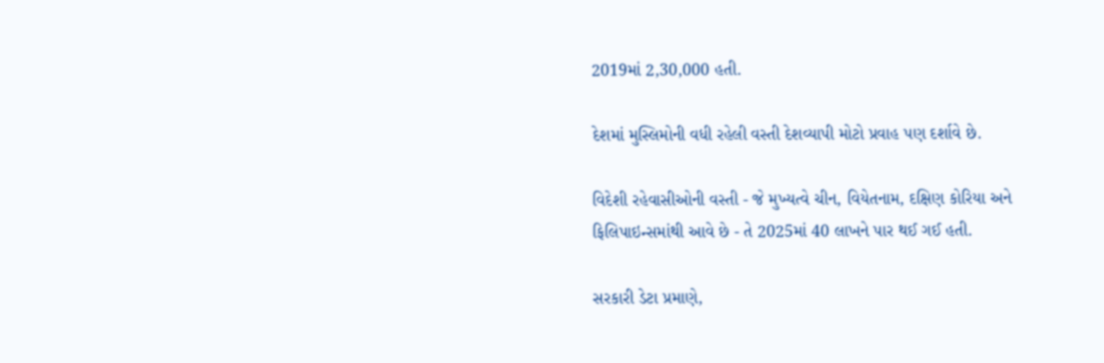2019માં 2,30,000 હતી.

દેશમાં મુસ્લિમોની વધી રહેલી વસ્તી દેશવ્યાપી મોટો પ્રવાહ પણ દર્શાવે છે.

વિદેશી રહેવાસીઓની વસ્તી - જે મુખ્યત્વે ચીન, વિયેતનામ, દક્ષિણ કોરિયા અને ફિલિપાઇન્સમાંથી આવે છે - તે 2025માં 40 લાખને પાર થઈ ગઈ હતી.

સરકારી ડેટા પ્રમાણે,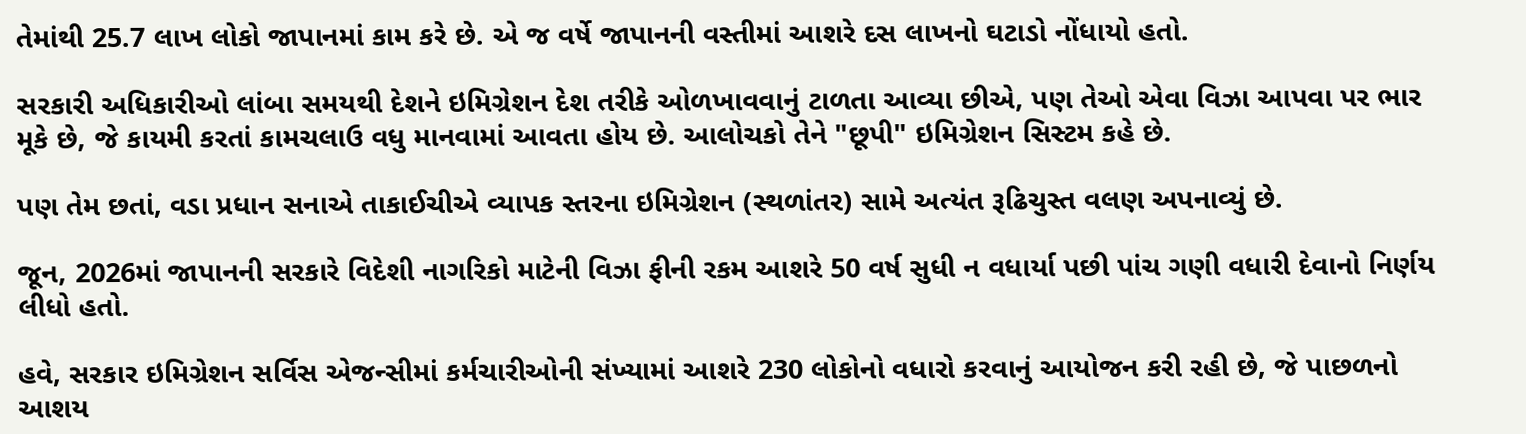તેમાંથી 25.7 લાખ લોકો જાપાનમાં કામ કરે છે. એ જ વર્ષે જાપાનની વસ્તીમાં આશરે દસ લાખનો ઘટાડો નોંધાયો હતો.

સરકારી અધિકારીઓ લાંબા સમયથી દેશને ઇમિગ્રેશન દેશ તરીકે ઓળખાવવાનું ટાળતા આવ્યા છીએ, પણ તેઓ એવા વિઝા આપવા પર ભાર મૂકે છે, જે કાયમી કરતાં કામચલાઉ વધુ માનવામાં આવતા હોય છે. આલોચકો તેને "છૂપી" ઇમિગ્રેશન સિસ્ટમ કહે છે.

પણ તેમ છતાં, વડા પ્રધાન સનાએ તાકાઈચીએ વ્યાપક સ્તરના ઇમિગ્રેશન (સ્થળાંતર) સામે અત્યંત રૂઢિચુસ્ત વલણ અપનાવ્યું છે.

જૂન, 2026માં જાપાનની સરકારે વિદેશી નાગરિકો માટેની વિઝા ફીની રકમ આશરે 50 વર્ષ સુધી ન વધાર્યા પછી પાંચ ગણી વધારી દેવાનો નિર્ણય લીધો હતો.

હવે, સરકાર ઇમિગ્રેશન સર્વિસ એજન્સીમાં કર્મચારીઓની સંખ્યામાં આશરે 230 લોકોનો વધારો કરવાનું આયોજન કરી રહી છે, જે પાછળનો આશય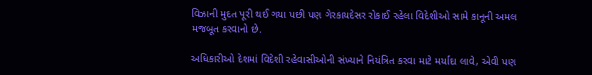વિઝાની મુદત પૂરી થઈ ગયા પછી પણ ગેરકાયદેસર રોકાઈ રહેલા વિદેશીઓ સામે કાનૂની અમલ મજબૂત કરવાનો છે.

અધિકારીઓ દેશમાં વિદેશી રહેવાસીઓની સંખ્યાને નિયંત્રિત કરવા માટે મર્યાદા લાવે, એવી પણ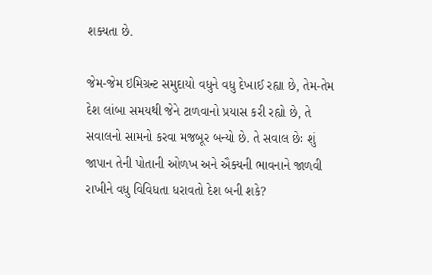શક્યતા છે.

જેમ-જેમ ઇમિગ્રન્ટ સમુદાયો વધુને વધુ દેખાઈ રહ્યા છે, તેમ-તેમ દેશ લાંબા સમયથી જેને ટાળવાનો પ્રયાસ કરી રહ્યો છે, તે સવાલનો સામનો કરવા મજબૂર બન્યો છે. તે સવાલ છેઃ શું જાપાન તેની પોતાની ઓળખ અને ઐક્યની ભાવનાને જાળવી રાખીને વધુ વિવિધતા ધરાવતો દેશ બની શકે?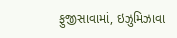ફુજીસાવામાં, ઇઝુમિઝાવા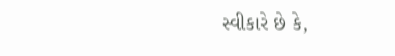સ્વીકારે છે કે,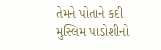તેમને પોતાને કદી મુસ્લિમ પાડોશીનો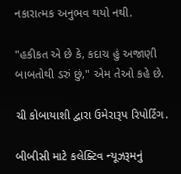નકારાત્મક અનુભવ થયો નથી.

"હકીકત એ છે કે, કદાચ હું અજાણી બાબતોથી ડરું છું," એમ તેઓ કહે છે.

ચી કોબાયાશી દ્વારા ઉમેરારૂપ રિપોર્ટિંગ.

બીબીસી માટે કલેક્ટિવ ન્યૂઝરૂમનું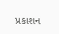પ્રકાશન